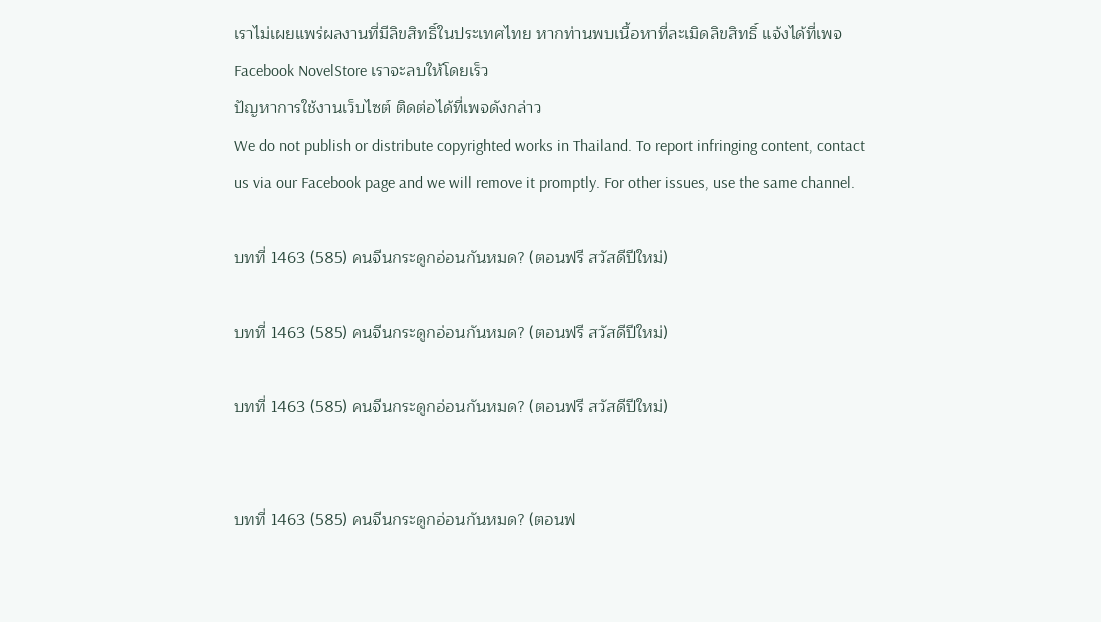เราไม่เผยแพร่ผลงานที่มีลิขสิทธิ์ในประเทศไทย หากท่านพบเนื้อหาที่ละเมิดลิขสิทธิ์ แจ้งได้ที่เพจ Facebook NovelStore เราจะลบให้โดยเร็ว
ปัญหาการใช้งานเว็บไซต์ ติดต่อได้ที่เพจดังกล่าว
We do not publish or distribute copyrighted works in Thailand. To report infringing content, contact us via our Facebook page and we will remove it promptly. For other issues, use the same channel.

บทที่ 1463 (585) คนจีนกระดูกอ่อนกันหมด? (ตอนฟรี สวัสดีปีใหม่)

บทที่ 1463 (585) คนจีนกระดูกอ่อนกันหมด? (ตอนฟรี สวัสดีปีใหม่)

บทที่ 1463 (585) คนจีนกระดูกอ่อนกันหมด? (ตอนฟรี สวัสดีปีใหม่)


บทที่ 1463 (585) คนจีนกระดูกอ่อนกันหมด? (ตอนฟ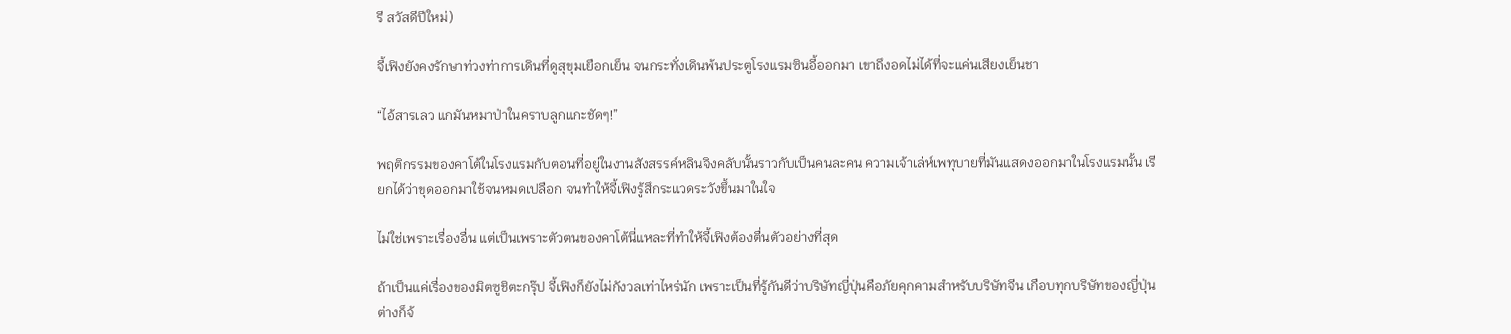รี สวัสดีปีใหม่)

จี้เฟิงยังคงรักษาท่วงท่าการเดินที่ดูสุขุมเยือกเย็น จนกระทั่งเดินพ้นประตูโรงแรมซินอี้ออกมา เขาถึงอดไม่ได้ที่จะแค่นเสียงเย็นชา

“ไอ้สารเลว แกมันหมาป่าในคราบลูกแกะชัดๆ!”

พฤติกรรมของคาโต้ในโรงแรมกับตอนที่อยู่ในงานสังสรรค์หลินจิงคลับนั้นราวกับเป็นคนละคน ความเจ้าเล่ห์เพทุบายที่มันแสดงออกมาในโรงแรมนั้น เรียกได้ว่าขุดออกมาใช้จนหมดเปลือก จนทำให้จี้เฟิงรู้สึกระแวดระวังขึ้นมาในใจ

ไม่ใช่เพราะเรื่องอื่น แต่เป็นเพราะตัวตนของคาโต้นี่แหละที่ทำให้จี้เฟิงต้องตื่นตัวอย่างที่สุด

ถ้าเป็นแค่เรื่องของมิตซูชิตะกรุ๊ป จี้เฟิงก็ยังไม่กังวลเท่าไหร่นัก เพราะเป็นที่รู้กันดีว่าบริษัทญี่ปุ่นคือภัยคุกคามสำหรับบริษัทจีน เกือบทุกบริษัทของญี่ปุ่นต่างก็จ้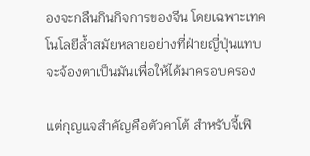องจะกลืนกินกิจการของจีน โดยเฉพาะเทคโนโลยีล้ำสมัยหลายอย่างที่ฝ่ายญี่ปุ่นแทบจะจ้องตาเป็นมันเพื่อให้ได้มาครอบครอง

แต่กุญแจสำคัญคือตัวคาโต้ สำหรับจี้เฟิ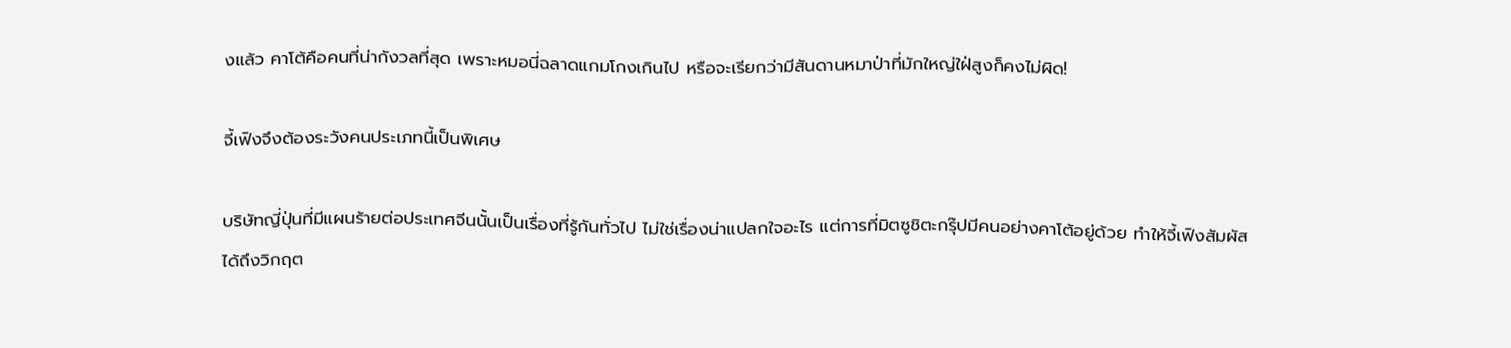งแล้ว คาโต้คือคนที่น่ากังวลที่สุด เพราะหมอนี่ฉลาดแกมโกงเกินไป หรือจะเรียกว่ามีสันดานหมาป่าที่มักใหญ่ใฝ่สูงก็คงไม่ผิด!

จี้เฟิงจึงต้องระวังคนประเภทนี้เป็นพิเศษ

บริษัทญี่ปุ่นที่มีแผนร้ายต่อประเทศจีนนั้นเป็นเรื่องที่รู้กันทั่วไป ไม่ใช่เรื่องน่าแปลกใจอะไร แต่การที่มิตซูชิตะกรุ๊ปมีคนอย่างคาโต้อยู่ด้วย ทำให้จี้เฟิงสัมผัสได้ถึงวิกฤต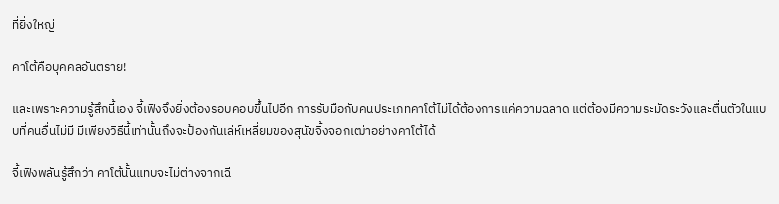ที่ยิ่งใหญ่

คาโต้คือบุคคลอันตราย!

และเพราะความรู้สึกนี้เอง จี้เฟิงจึงยิ่งต้องรอบคอบขึ้นไปอีก การรับมือกับคนประเภทคาโต้ไม่ได้ต้องการแค่ความฉลาด แต่ต้องมีความระมัดระวังและตื่นตัวในแบบที่คนอื่นไม่มี มีเพียงวิธีนี้เท่านั้นถึงจะป้องกันเล่ห์เหลี่ยมของสุนัขจิ้งจอกเฒ่าอย่างคาโต้ได้

จี้เฟิงพลันรู้สึกว่า คาโต้นั้นแทบจะไม่ต่างจากเฉี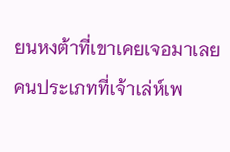ยนหงต้าที่เขาเคยเจอมาเลย คนประเภทที่เจ้าเล่ห์เพ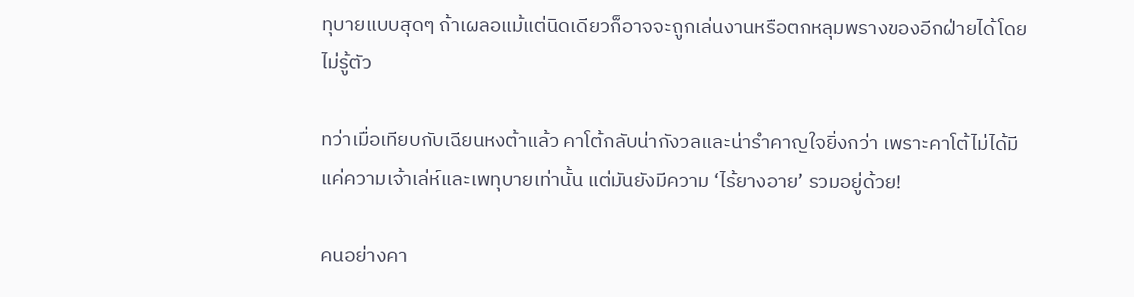ทุบายแบบสุดๆ ถ้าเผลอแม้แต่นิดเดียวก็อาจจะถูกเล่นงานหรือตกหลุมพรางของอีกฝ่ายได้โดยไม่รู้ตัว

ทว่าเมื่อเทียบกับเฉียนหงต้าแล้ว คาโต้กลับน่ากังวลและน่ารำคาญใจยิ่งกว่า เพราะคาโต้ไม่ได้มีแค่ความเจ้าเล่ห์และเพทุบายเท่านั้น แต่มันยังมีความ ‘ไร้ยางอาย’ รวมอยู่ด้วย!

คนอย่างคา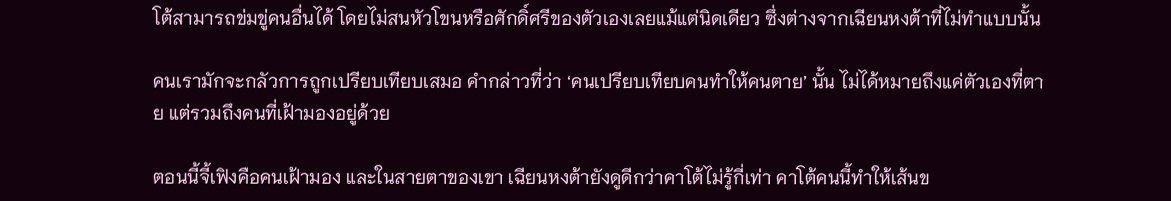โต้สามารถข่มขู่คนอื่นได้ โดยไม่สนหัวโขนหรือศักดิ์ศรีของตัวเองเลยแม้แต่นิดเดียว ซึ่งต่างจากเฉียนหงต้าที่ไม่ทำแบบนั้น

คนเรามักจะกลัวการถูกเปรียบเทียบเสมอ คำกล่าวที่ว่า ‘คนเปรียบเทียบคนทำให้คนตาย’ นั้น ไม่ได้หมายถึงแค่ตัวเองที่ตาย แต่รวมถึงคนที่เฝ้ามองอยู่ด้วย

ตอนนี้จี้เฟิงคือคนเฝ้ามอง และในสายตาของเขา เฉียนหงต้ายังดูดีกว่าคาโต้ไม่รู้กี่เท่า คาโต้คนนี้ทำให้เส้นข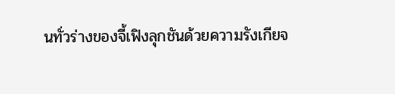นทั่วร่างของจี้เฟิงลุกชันด้วยความรังเกียจ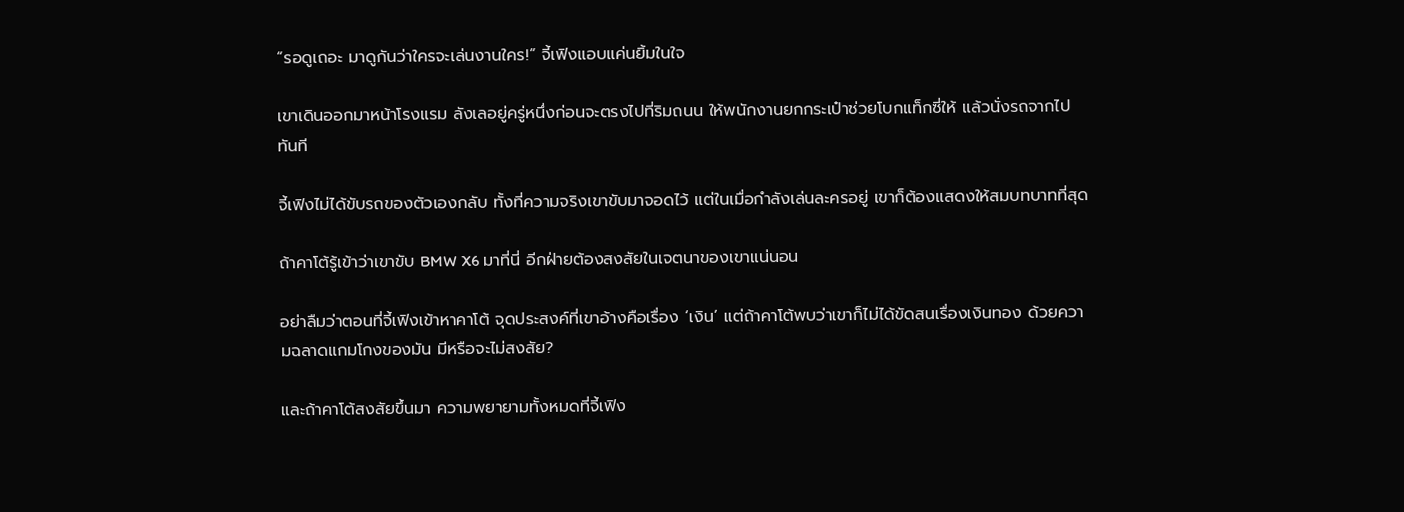“รอดูเถอะ มาดูกันว่าใครจะเล่นงานใคร!” จี้เฟิงแอบแค่นยิ้มในใจ

เขาเดินออกมาหน้าโรงแรม ลังเลอยู่ครู่หนึ่งก่อนจะตรงไปที่ริมถนน ให้พนักงานยกกระเป๋าช่วยโบกแท็กซี่ให้ แล้วนั่งรถจากไปทันที

จี้เฟิงไม่ได้ขับรถของตัวเองกลับ ทั้งที่ความจริงเขาขับมาจอดไว้ แต่ในเมื่อกำลังเล่นละครอยู่ เขาก็ต้องแสดงให้สมบทบาทที่สุด

ถ้าคาโต้รู้เข้าว่าเขาขับ BMW X6 มาที่นี่ อีกฝ่ายต้องสงสัยในเจตนาของเขาแน่นอน

อย่าลืมว่าตอนที่จี้เฟิงเข้าหาคาโต้ จุดประสงค์ที่เขาอ้างคือเรื่อง ‘เงิน’ แต่ถ้าคาโต้พบว่าเขาก็ไม่ได้ขัดสนเรื่องเงินทอง ด้วยความฉลาดแกมโกงของมัน มีหรือจะไม่สงสัย?

และถ้าคาโต้สงสัยขึ้นมา ความพยายามทั้งหมดที่จี้เฟิง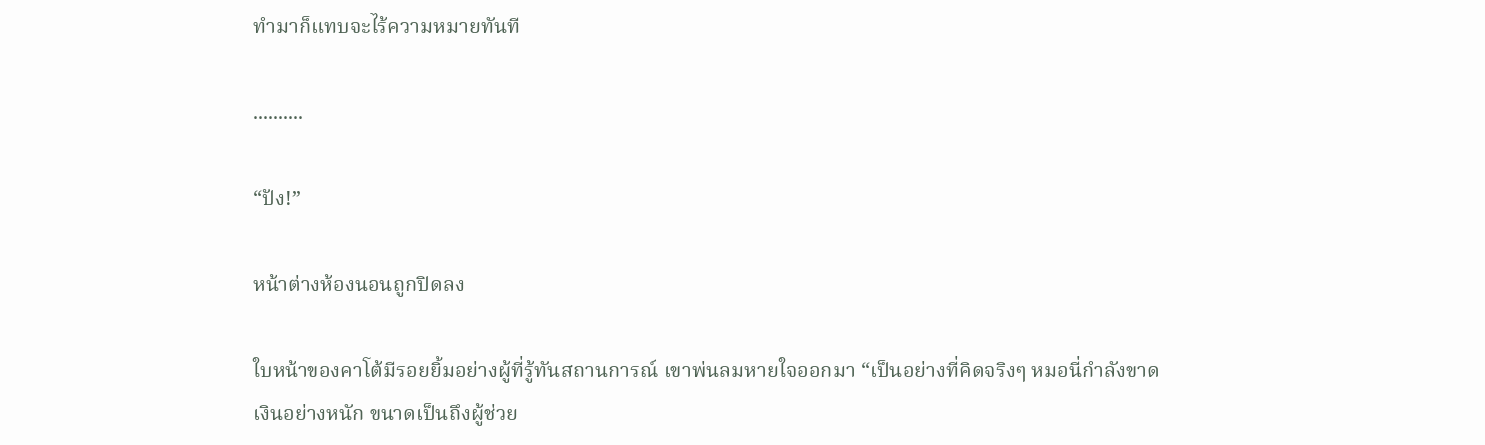ทำมาก็แทบจะไร้ความหมายทันที

..........

“ปัง!”

หน้าต่างห้องนอนถูกปิดลง

ใบหน้าของคาโต้มีรอยยิ้มอย่างผู้ที่รู้ทันสถานการณ์ เขาพ่นลมหายใจออกมา “เป็นอย่างที่คิดจริงๆ หมอนี่กำลังขาดเงินอย่างหนัก ขนาดเป็นถึงผู้ช่วย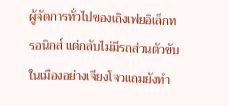ผู้จัดการทั่วไปของเถิงเฟยอิเล็กทรอนิกส์ แต่กลับไม่มีรถส่วนตัวขับ ในเมืองอย่างเจียงโจวแถมยังทำ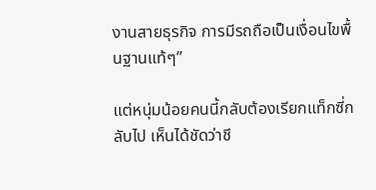งานสายธุรกิจ การมีรถถือเป็นเงื่อนไขพื้นฐานแท้ๆ”

แต่หนุ่มน้อยคนนี้กลับต้องเรียกแท็กซี่กลับไป เห็นได้ชัดว่าชี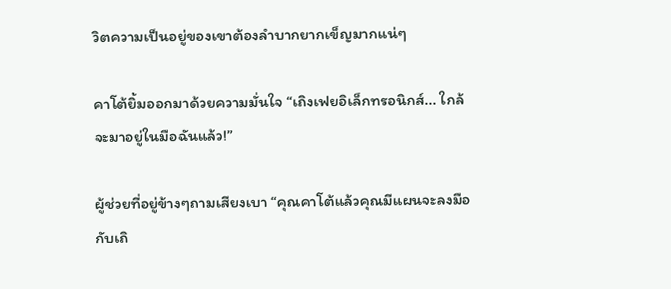วิตความเป็นอยู่ของเขาต้องลำบากยากเข็ญมากแน่ๆ

คาโต้ยิ้มออกมาด้วยความมั่นใจ “เถิงเฟยอิเล็กทรอนิกส์... ใกล้จะมาอยู่ในมือฉันแล้ว!”

ผู้ช่วยที่อยู่ข้างๆถามเสียงเบา “คุณคาโต้แล้วคุณมีแผนจะลงมือกับเถิ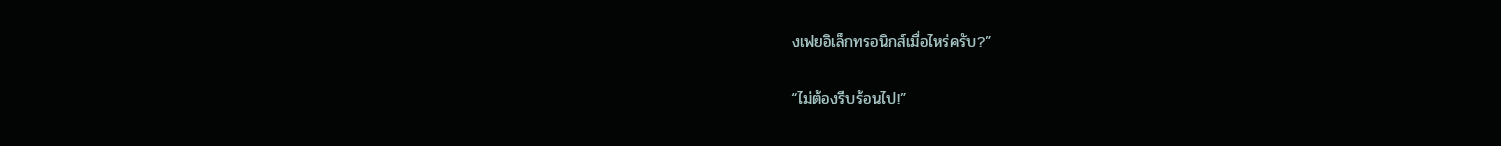งเฟยอิเล็กทรอนิกส์เมื่อไหร่ครับ?”

“ไม่ต้องรีบร้อนไป!”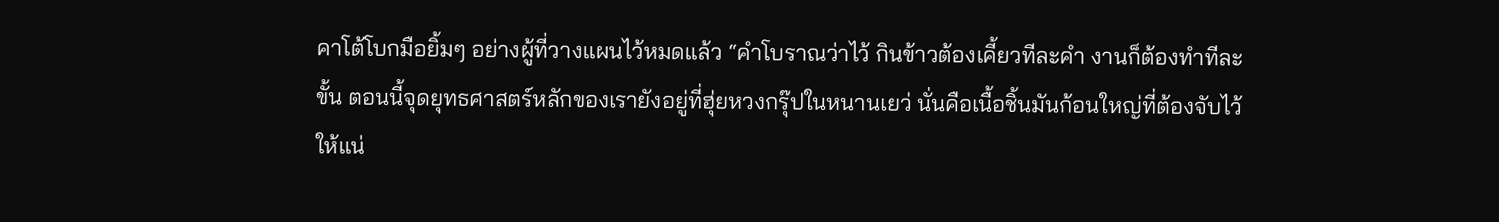คาโต้โบกมือยิ้มๆ อย่างผู้ที่วางแผนไว้หมดแล้ว “คำโบราณว่าไว้ กินข้าวต้องเคี้ยวทีละคำ งานก็ต้องทำทีละขั้น ตอนนี้จุดยุทธศาสตร์หลักของเรายังอยู่ที่ฮุ่ยหวงกรุ๊ปในหนานเยว่ นั่นคือเนื้อชิ้นมันก้อนใหญ่ที่ต้องจับไว้ให้แน่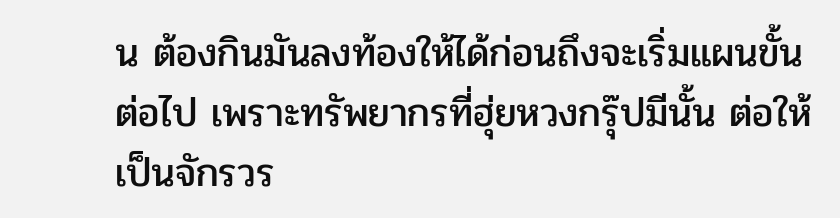น ต้องกินมันลงท้องให้ได้ก่อนถึงจะเริ่มแผนขั้นต่อไป เพราะทรัพยากรที่ฮุ่ยหวงกรุ๊ปมีนั้น ต่อให้เป็นจักรวร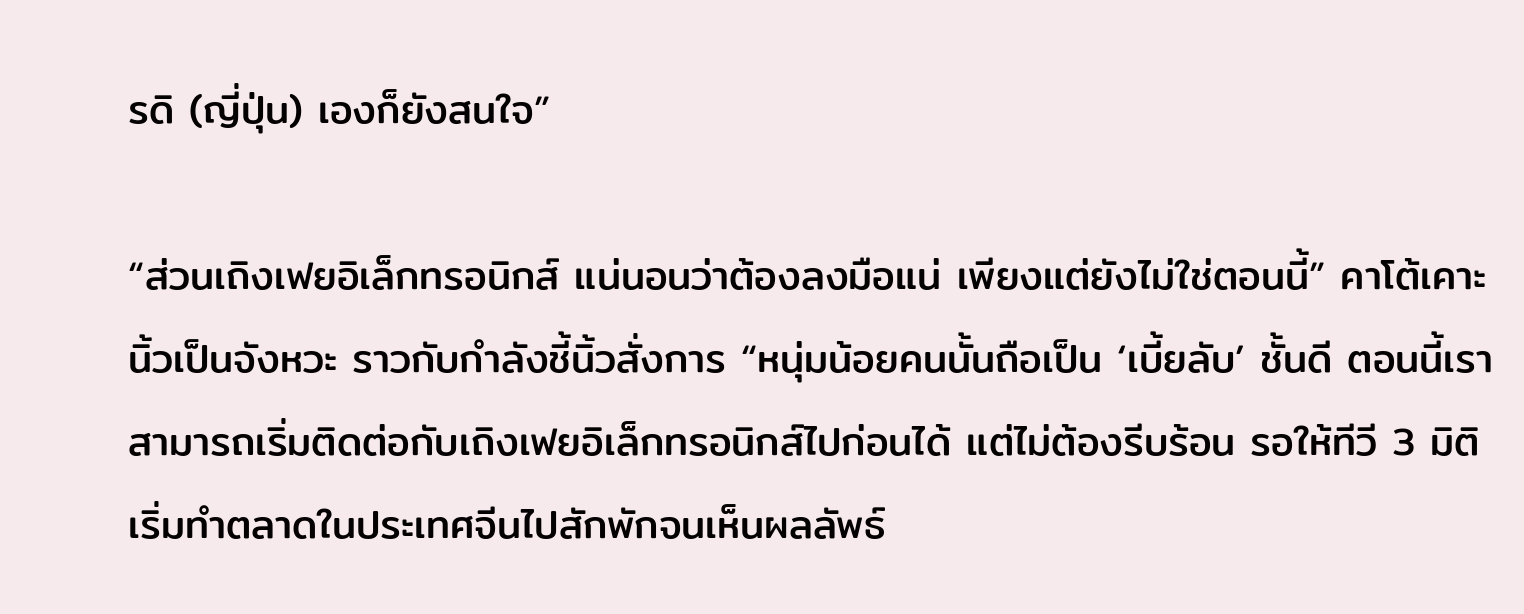รดิ (ญี่ปุ่น) เองก็ยังสนใจ”

“ส่วนเถิงเฟยอิเล็กทรอนิกส์ แน่นอนว่าต้องลงมือแน่ เพียงแต่ยังไม่ใช่ตอนนี้” คาโต้เคาะนิ้วเป็นจังหวะ ราวกับกำลังชี้นิ้วสั่งการ “หนุ่มน้อยคนนั้นถือเป็น ‘เบี้ยลับ’ ชั้นดี ตอนนี้เราสามารถเริ่มติดต่อกับเถิงเฟยอิเล็กทรอนิกส์ไปก่อนได้ แต่ไม่ต้องรีบร้อน รอให้ทีวี 3 มิติเริ่มทำตลาดในประเทศจีนไปสักพักจนเห็นผลลัพธ์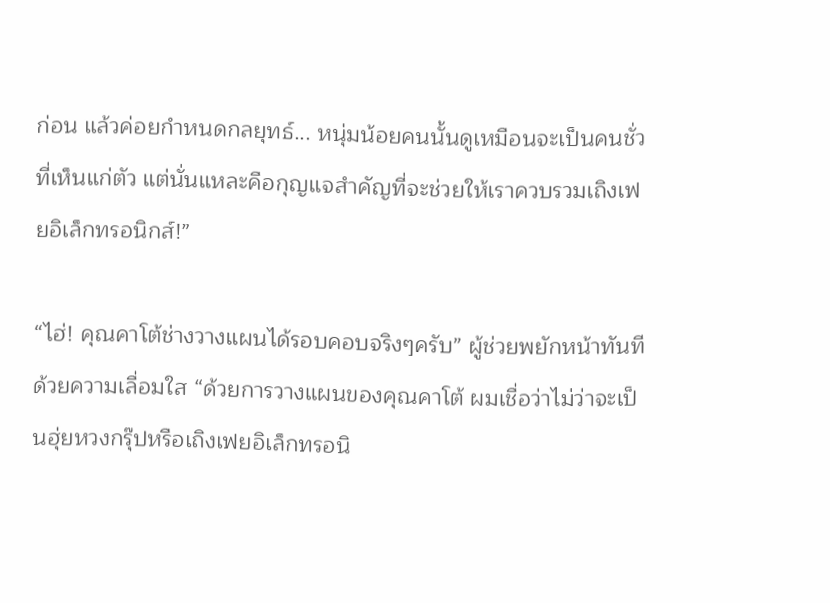ก่อน แล้วค่อยกำหนดกลยุทธ์... หนุ่มน้อยคนนั้นดูเหมือนจะเป็นคนชั่วที่เห็นแก่ตัว แต่นั่นแหละคือกุญแจสำคัญที่จะช่วยให้เราควบรวมเถิงเฟยอิเล็กทรอนิกส์!”

“ไฮ่! คุณคาโต้ช่างวางแผนได้รอบคอบจริงๆครับ” ผู้ช่วยพยักหน้าทันทีด้วยความเลื่อมใส “ด้วยการวางแผนของคุณคาโต้ ผมเชื่อว่าไม่ว่าจะเป็นฮุ่ยหวงกรุ๊ปหรือเถิงเฟยอิเล็กทรอนิ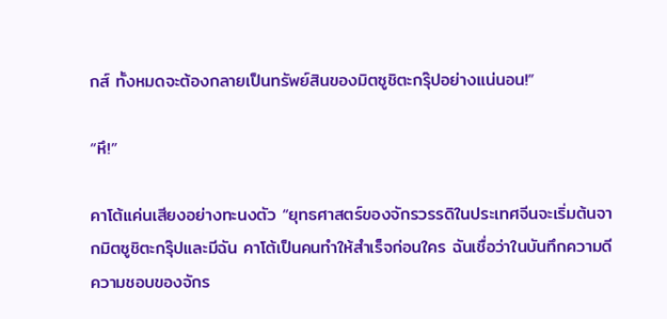กส์ ทั้งหมดจะต้องกลายเป็นทรัพย์สินของมิตซูชิตะกรุ๊ปอย่างแน่นอน!”

“หึ!”

คาโต้แค่นเสียงอย่างทะนงตัว “ยุทธศาสตร์ของจักรวรรดิในประเทศจีนจะเริ่มต้นจากมิตซูชิตะกรุ๊ปและมีฉัน คาโต้เป็นคนทำให้สำเร็จก่อนใคร ฉันเชื่อว่าในบันทึกความดีความชอบของจักร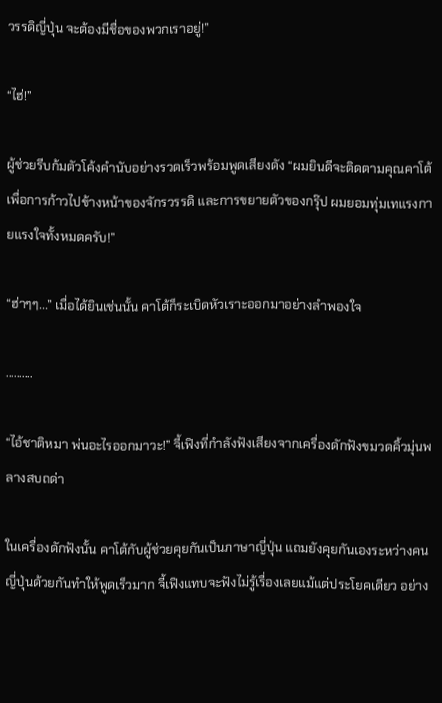วรรดิญี่ปุ่น จะต้องมีชื่อของพวกเราอยู่!”

“ไฮ่!”

ผู้ช่วยรีบก้มตัวโค้งคำนับอย่างรวดเร็วพร้อมพูดเสียงดัง “ผมยินดีจะติดตามคุณคาโต้ เพื่อการก้าวไปข้างหน้าของจักรวรรดิ และการขยายตัวของกรุ๊ป ผมยอมทุ่มเทแรงกายแรงใจทั้งหมดครับ!”

“ฮ่าๆๆ...” เมื่อได้ยินเช่นนั้น คาโต้ก็ระเบิดหัวเราะออกมาอย่างลำพองใจ

..........

“ไอ้ชาติหมา พ่นอะไรออกมาวะ!” จี้เฟิงที่กำลังฟังเสียงจากเครื่องดักฟังขมวดคิ้วมุ่นพลางสบถด่า

ในเครื่องดักฟังนั้น คาโต้กับผู้ช่วยคุยกันเป็นภาษาญี่ปุ่น แถมยังคุยกันเองระหว่างคนญี่ปุ่นด้วยกันทำให้พูดเร็วมาก จี้เฟิงแทบจะฟังไม่รู้เรื่องเลยแม้แต่ประโยคเดียว อย่าง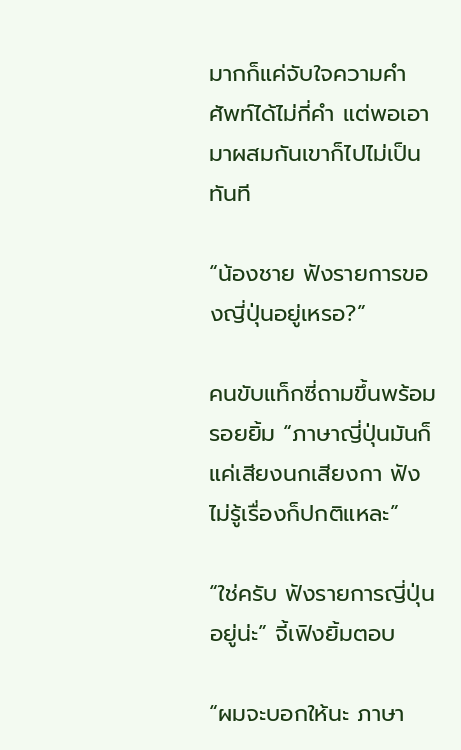มากก็แค่จับใจความคำศัพท์ได้ไม่กี่คำ แต่พอเอามาผสมกันเขาก็ไปไม่เป็นทันที

“น้องชาย ฟังรายการของญี่ปุ่นอยู่เหรอ?”

คนขับแท็กซี่ถามขึ้นพร้อมรอยยิ้ม “ภาษาญี่ปุ่นมันก็แค่เสียงนกเสียงกา ฟังไม่รู้เรื่องก็ปกติแหละ”

“ใช่ครับ ฟังรายการญี่ปุ่นอยู่น่ะ” จี้เฟิงยิ้มตอบ

“ผมจะบอกให้นะ ภาษา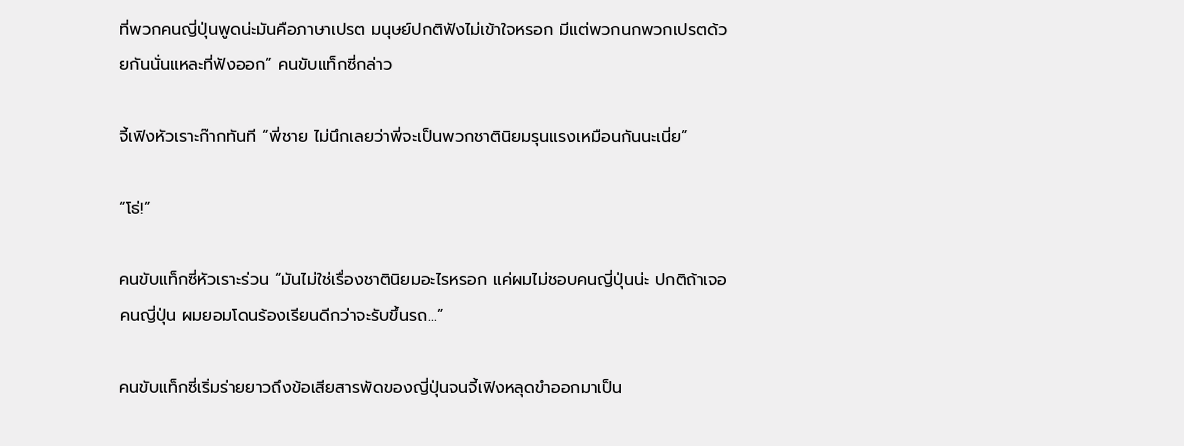ที่พวกคนญี่ปุ่นพูดน่ะมันคือภาษาเปรต มนุษย์ปกติฟังไม่เข้าใจหรอก มีแต่พวกนกพวกเปรตด้วยกันนั่นแหละที่ฟังออก” คนขับแท็กซี่กล่าว

จี้เฟิงหัวเราะก๊ากทันที “พี่ชาย ไม่นึกเลยว่าพี่จะเป็นพวกชาตินิยมรุนแรงเหมือนกันนะเนี่ย”

“โธ่!”

คนขับแท็กซี่หัวเราะร่วน “มันไม่ใช่เรื่องชาตินิยมอะไรหรอก แค่ผมไม่ชอบคนญี่ปุ่นน่ะ ปกติถ้าเจอคนญี่ปุ่น ผมยอมโดนร้องเรียนดีกว่าจะรับขึ้นรถ...”

คนขับแท็กซี่เริ่มร่ายยาวถึงข้อเสียสารพัดของญี่ปุ่นจนจี้เฟิงหลุดขำออกมาเป็น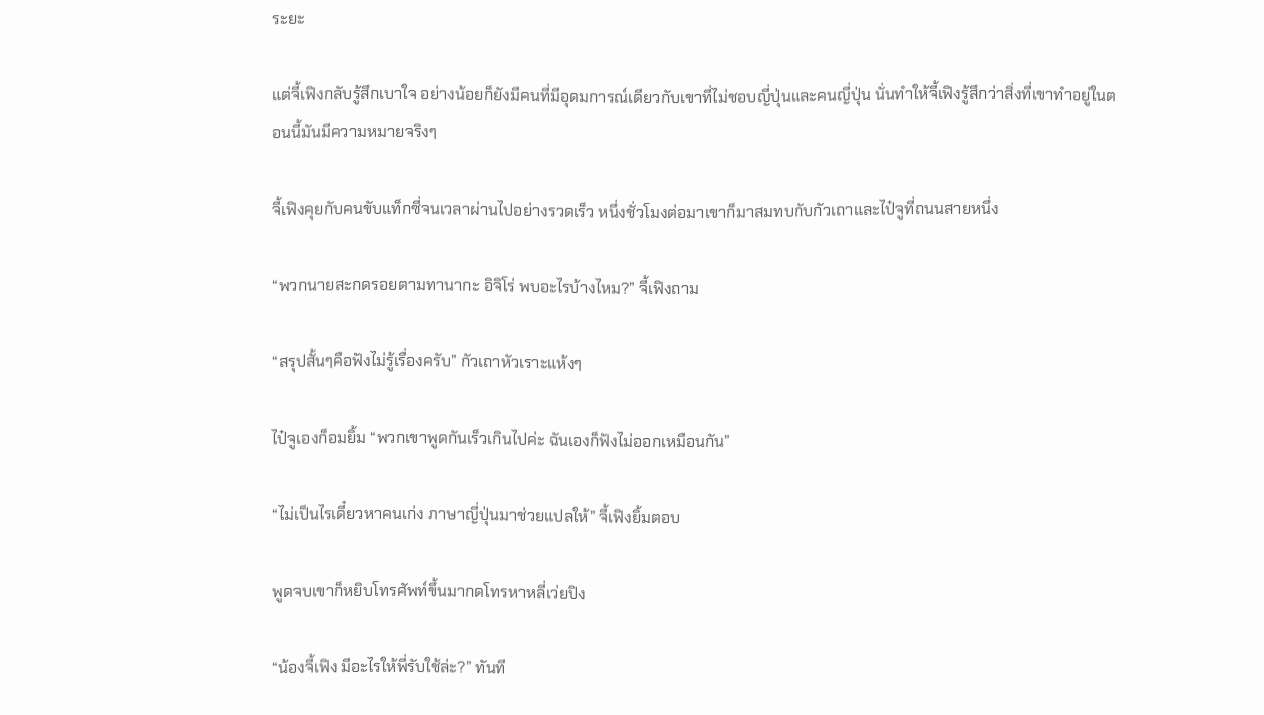ระยะ

แต่จี้เฟิงกลับรู้สึกเบาใจ อย่างน้อยก็ยังมีคนที่มีอุดมการณ์เดียวกับเขาที่ไม่ชอบญี่ปุ่นและคนญี่ปุ่น นั่นทำให้จี้เฟิงรู้สึกว่าสิ่งที่เขาทำอยู่ในตอนนี้มันมีความหมายจริงๆ

จี้เฟิงคุยกับคนขับแท็กซี่จนเวลาผ่านไปอย่างรวดเร็ว หนึ่งชั่วโมงต่อมาเขาก็มาสมทบกับกัวเถาและไป๋จูที่ถนนสายหนึ่ง

“พวกนายสะกดรอยตามทานากะ อิจิโร่ พบอะไรบ้างไหม?” จี้เฟิงถาม

“สรุปสั้นๆคือฟังไม่รู้เรื่องครับ” กัวเถาหัวเราะแห้งๆ

ไป๋จูเองก็อมยิ้ม “พวกเขาพูดกันเร็วเกินไปค่ะ ฉันเองก็ฟังไม่ออกเหมือนกัน”

“ไม่เป็นไรเดี๋ยวหาคนเก่ง ภาษาญี่ปุ่นมาช่วยแปลให้” จี้เฟิงยิ้มตอบ

พูดจบเขาก็หยิบโทรศัพท์ขึ้นมากดโทรหาหลี่เว่ยปิง

“น้องจี้เฟิง มีอะไรให้พี่รับใช้ล่ะ?” ทันที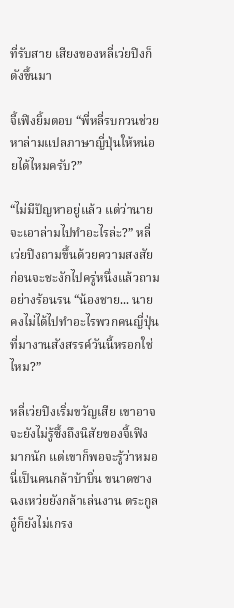ที่รับสาย เสียงของหลี่เว่ยปิงก็ดังขึ้นมา

จี้เฟิงยิ้มตอบ “พี่หลี่รบกวนช่วยหาล่ามแปลภาษาญี่ปุ่นให้หน่อยได้ไหมครับ?”

“ไม่มีปัญหาอยู่แล้ว แต่ว่านายจะเอาล่ามไปทำอะไรล่ะ?” หลี่เว่ยปิงถามขึ้นด้วยความสงสัย ก่อนจะชะงักไปครู่หนึ่งแล้วถามอย่างร้อนรน “น้องชาย... นายคงไม่ได้ไปทำอะไรพวกคนญี่ปุ่นที่มางานสังสรรค์วันนี้หรอกใช่ไหม?”

หลี่เว่ยปิงเริ่มขวัญเสีย เขาอาจจะยังไม่รู้ซึ้งถึงนิสัยของจี้เฟิงมากนัก แต่เขาก็พอจะรู้ว่าหมอนี่เป็นคนกล้าบ้าบิ่น ขนาดชางฉงเหว่ยยังกล้าเล่นงาน ตระกูลอู๋ก็ยังไม่เกรง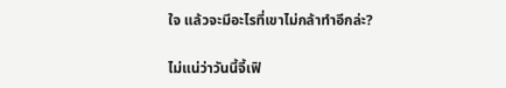ใจ แล้วจะมีอะไรที่เขาไม่กล้าทำอีกล่ะ?

ไม่แน่ว่าวันนี้จี้เฟิ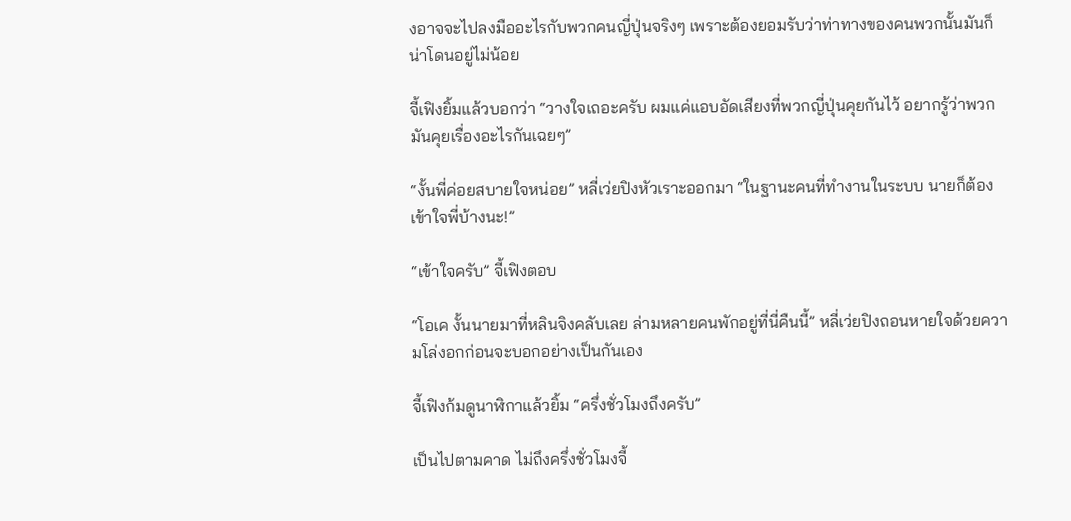งอาจจะไปลงมืออะไรกับพวกคนญี่ปุ่นจริงๆ เพราะต้องยอมรับว่าท่าทางของคนพวกนั้นมันก็น่าโดนอยู่ไม่น้อย

จี้เฟิงยิ้มแล้วบอกว่า “วางใจเถอะครับ ผมแค่แอบอัดเสียงที่พวกญี่ปุ่นคุยกันไว้ อยากรู้ว่าพวกมันคุยเรื่องอะไรกันเฉยๆ”

“งั้นพี่ค่อยสบายใจหน่อย” หลี่เว่ยปิงหัวเราะออกมา “ในฐานะคนที่ทำงานในระบบ นายก็ต้องเข้าใจพี่บ้างนะ!”

“เข้าใจครับ” จี้เฟิงตอบ

“โอเค งั้นนายมาที่หลินจิงคลับเลย ล่ามหลายคนพักอยู่ที่นี่คืนนี้” หลี่เว่ยปิงถอนหายใจด้วยความโล่งอกก่อนจะบอกอย่างเป็นกันเอง

จี้เฟิงก้มดูนาฬิกาแล้วยิ้ม “ครึ่งชั่วโมงถึงครับ”

เป็นไปตามคาด ไม่ถึงครึ่งชั่วโมงจี้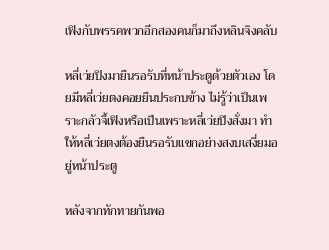เฟิงกับพรรคพวกอีกสองคนก็มาถึงหลินจิงคลับ

หลี่เว่ยปิงมายืนรอรับที่หน้าประตูด้วยตัวเอง โดยมีหลี่เว่ยตงคอยยืนประกบข้าง ไม่รู้ว่าเป็นเพราะกลัวจี้เฟิงหรือเป็นเพราะหลี่เว่ยปิงสั่งมา ทำให้หลี่เว่ยตงต้องยืนรอรับแขกอย่างสงบเสงี่ยมอยู่หน้าประตู

หลังจากทักทายกันพอ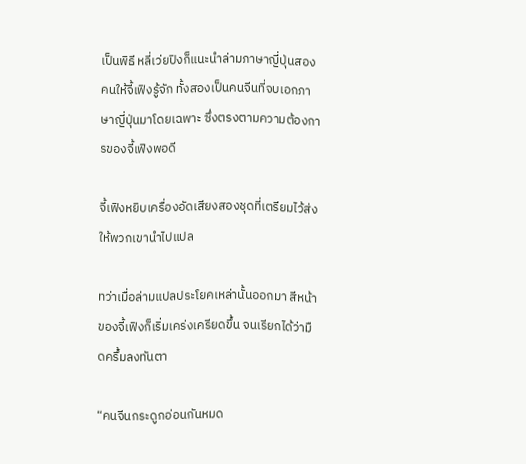เป็นพิธี หลี่เว่ยปิงก็แนะนำล่ามภาษาญี่ปุ่นสองคนให้จี้เฟิงรู้จัก ทั้งสองเป็นคนจีนที่จบเอกภาษาญี่ปุ่นมาโดยเฉพาะ ซึ่งตรงตามความต้องการของจี้เฟิงพอดี

จี้เฟิงหยิบเครื่องอัดเสียงสองชุดที่เตรียมไว้ส่งให้พวกเขานำไปแปล

ทว่าเมื่อล่ามแปลประโยคเหล่านั้นออกมา สีหน้าของจี้เฟิงก็เริ่มเคร่งเครียดขึ้น จนเรียกได้ว่ามืดครึ้มลงทันตา

“คนจีนกระดูกอ่อนกันหมด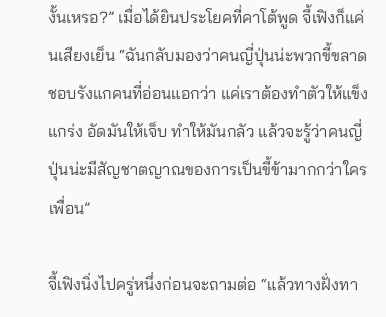งั้นเหรอ?” เมื่อได้ยินประโยคที่คาโต้พูด จี้เฟิงก็แค่นเสียงเย็น “ฉันกลับมองว่าคนญี่ปุ่นน่ะพวกขี้ขลาดชอบรังแกคนที่อ่อนแอกว่า แค่เราต้องทำตัวให้แข็งแกร่ง อัดมันให้เจ็บ ทำให้มันกลัว แล้วจะรู้ว่าคนญี่ปุ่นน่ะมีสัญชาตญาณของการเป็นขี้ข้ามากกว่าใครเพื่อน”

จี้เฟิงนิ่งไปครู่หนึ่งก่อนจะถามต่อ “แล้วทางฝั่งทา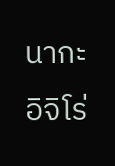นากะ อิจิโร่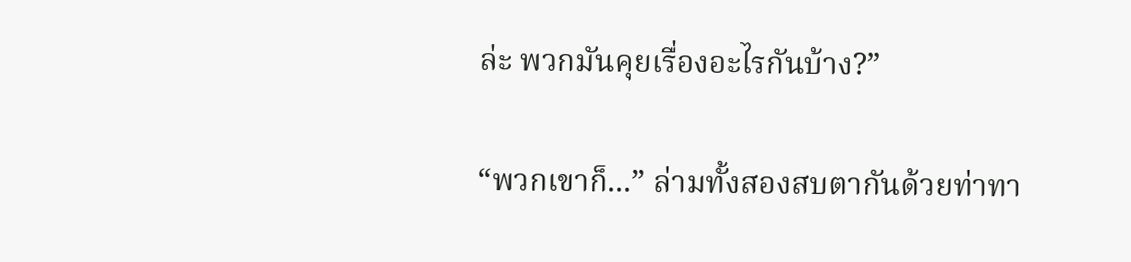ล่ะ พวกมันคุยเรื่องอะไรกันบ้าง?”

“พวกเขาก็...” ล่ามทั้งสองสบตากันด้วยท่าทา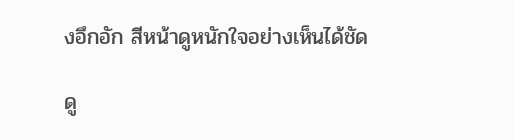งอึกอัก สีหน้าดูหนักใจอย่างเห็นได้ชัด

ดู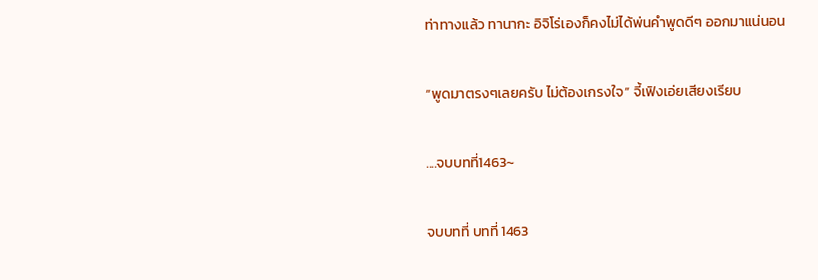ท่าทางแล้ว ทานากะ อิจิโร่เองก็คงไม่ได้พ่นคำพูดดีๆ ออกมาแน่นอน

“พูดมาตรงๆเลยครับ ไม่ต้องเกรงใจ” จี้เฟิงเอ่ยเสียงเรียบ

....จบบทที่1463~

จบบทที่ บทที่ 1463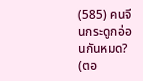(585) คนจีนกระดูกอ่อนกันหมด? (ตอ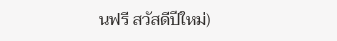นฟรี สวัสดีปีใหม่)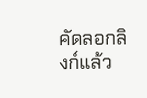คัดลอกลิงก์แล้ว